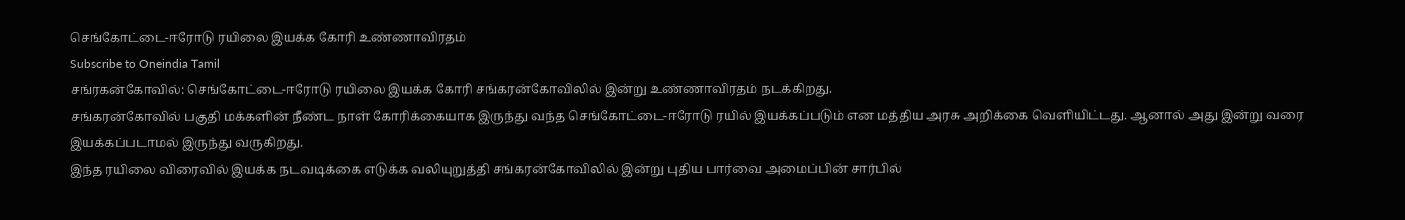செங்கோட்டை-ஈரோடு ரயிலை இயக்க கோரி உண்ணாவிரதம்
Subscribe to Oneindia Tamil
சங்ரகன்கோவில்: செங்கோட்டை-ஈரோடு ரயிலை இயக்க கோரி சங்கரன்கோவிலில் இன்று உண்ணாவிரதம் நடக்கிறது.
சங்கரன்கோவில் பகுதி மக்களின் நீண்ட நாள் கோரிக்கையாக இருந்து வந்த செங்கோட்டை-ஈரோடு ரயில் இயக்கப்படும் என மத்திய அரசு அறிக்கை வெளியிட்டது. ஆனால் அது இன்று வரை இயக்கப்படாமல் இருந்து வருகிறது.
இந்த ரயிலை விரைவில் இயக்க நடவடிக்கை எடுக்க வலியுறுத்தி சங்கரன்கோவிலில் இன்று புதிய பார்வை அமைப்பின் சார்பில்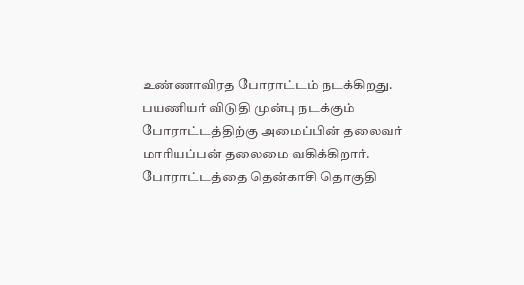உண்ணாவிரத போராட்டம் நடக்கிறது.
பயணியர் விடுதி முன்பு நடக்கும் போராட்டத்திற்கு அமைப்பின் தலைவர் மாரியப்பன் தலைமை வகிக்கிறார்.
போராட்டத்தை தென்காசி தொகுதி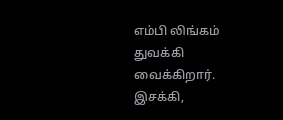எம்பி லிங்கம் துவக்கி வைக்கிறார். இசக்கி,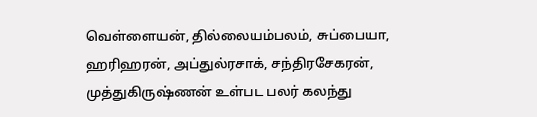வெள்ளையன், தில்லையம்பலம், சுப்பையா, ஹரிஹரன், அப்துல்ரசாக், சந்திரசேகரன், முத்துகிருஷ்ணன் உள்பட பலர் கலந்து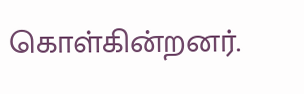கொள்கின்றனர்.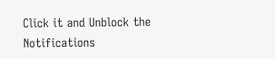Click it and Unblock the Notifications